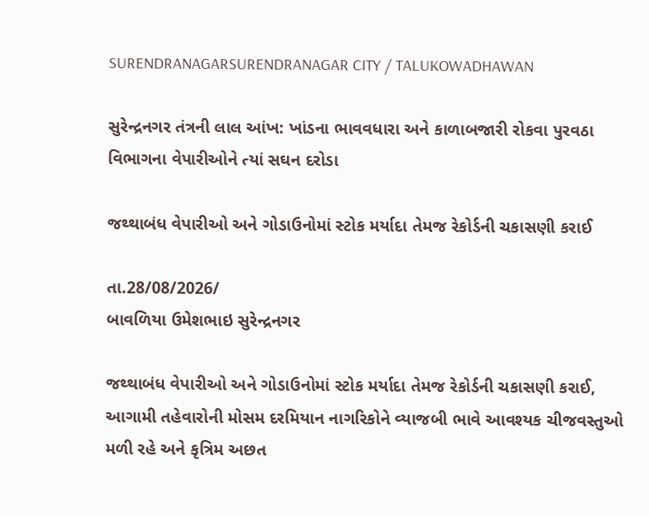SURENDRANAGARSURENDRANAGAR CITY / TALUKOWADHAWAN

સુરેન્દ્રનગર તંત્રની લાલ આંખ: ખાંડના ભાવવધારા અને કાળાબજારી રોકવા પુરવઠા વિભાગના વેપારીઓને ત્યાં સઘન દરોડા

જથ્થાબંધ વેપારીઓ અને ગોડાઉનોમાં સ્ટોક મર્યાદા તેમજ રેકોર્ડની ચકાસણી કરાઈ

તા.28/08/2026/
બાવળિયા ઉમેશભાઇ સુરેન્દ્રનગર

જથ્થાબંધ વેપારીઓ અને ગોડાઉનોમાં સ્ટોક મર્યાદા તેમજ રેકોર્ડની ચકાસણી કરાઈ, આગામી તહેવારોની મોસમ દરમિયાન નાગરિકોને વ્યાજબી ભાવે આવશ્યક ચીજવસ્તુઓ મળી રહે અને કૃત્રિમ અછત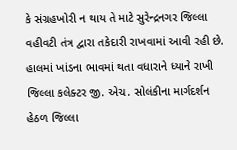કે સંગ્રહખોરી ન થાય તે માટે સુરેન્દ્રનગર જિલ્લા વહીવટી તંત્ર દ્વારા તકેદારી રાખવામાં આવી રહી છે. હાલમાં ખાંડના ભાવમાં થતા વધારાને ધ્યાને રાખી જિલ્લા કલેક્ટર જી. એચ. સોલંકીના માર્ગદર્શન હેઠળ જિલ્લા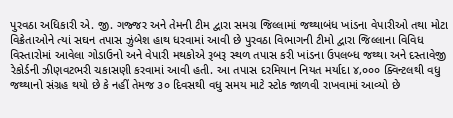પુરવઠા અધિકારી એ. જી. ગજ્જર અને તેમની ટીમ દ્વારા સમગ્ર જિલ્લામાં જથ્થાબંધ ખાંડના વેપારીઓ તથા મોટા વિક્રેતાઓને ત્યાં સઘન તપાસ ઝુંબેશ હાથ ધરવામાં આવી છે પુરવઠા વિભાગની ટીમો દ્વારા જિલ્લાના વિવિધ વિસ્તારોમાં આવેલા ગોડાઉનો અને વેપારી મથકોએ રૂબરૂ સ્થળ તપાસ કરી ખાંડના ઉપલબ્ધ જથ્થા અને દસ્તાવેજી રેકોર્ડની ઝીણવટભરી ચકાસણી કરવામાં આવી હતી. આ તપાસ દરમિયાન નિયત મર્યાદા ૪,૦૦૦ ક્વિન્ટલથી વધુ જથ્થાનો સંગ્રહ થયો છે કે નહીં તેમજ ૩૦ દિવસથી વધુ સમય માટે સ્ટોક જાળવી રાખવામાં આવ્યો છે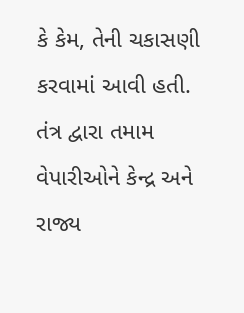કે કેમ, તેની ચકાસણી કરવામાં આવી હતી. તંત્ર દ્વારા તમામ વેપારીઓને કેન્દ્ર અને રાજ્ય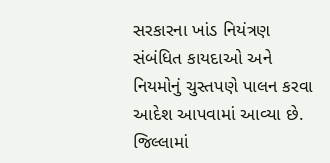સરકારના ખાંડ નિયંત્રણ સંબંધિત કાયદાઓ અને નિયમોનું ચુસ્તપણે પાલન કરવા આદેશ આપવામાં આવ્યા છે. જિલ્લામાં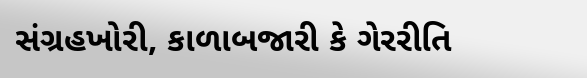સંગ્રહખોરી, કાળાબજારી કે ગેરરીતિ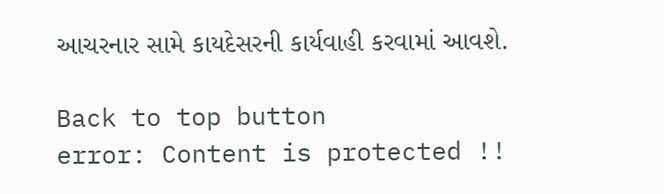આચરનાર સામે કાયદેસરની કાર્યવાહી કરવામાં આવશે.

Back to top button
error: Content is protected !!